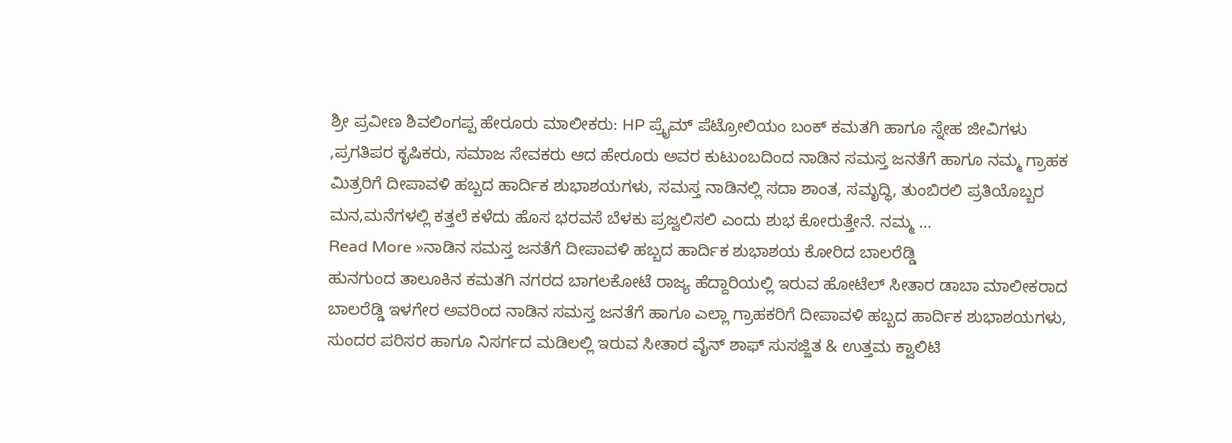ಶ್ರೀ ಪ್ರವೀಣ ಶಿವಲಿಂಗಪ್ಪ ಹೇರೂರು ಮಾಲೀಕರು: HP ಪ್ರೈಮ್ ಪೆಟ್ರೋಲಿಯಂ ಬಂಕ್ ಕಮತಗಿ ಹಾಗೂ ಸ್ನೇಹ ಜೀವಿಗಳು ,ಪ್ರಗತಿಪರ ಕೃಷಿಕರು, ಸಮಾಜ ಸೇವಕರು ಆದ ಹೇರೂರು ಅವರ ಕುಟುಂಬದಿಂದ ನಾಡಿನ ಸಮಸ್ತ ಜನತೆಗೆ ಹಾಗೂ ನಮ್ಮ ಗ್ರಾಹಕ ಮಿತ್ರರಿಗೆ ದೀಪಾವಳಿ ಹಬ್ಬದ ಹಾರ್ದಿಕ ಶುಭಾಶಯಗಳು, ಸಮಸ್ತ ನಾಡಿನಲ್ಲಿ ಸದಾ ಶಾಂತ, ಸಮೃದ್ಧಿ, ತುಂಬಿರಲಿ ಪ್ರತಿಯೊಬ್ಬರ ಮನ,ಮನೆಗಳಲ್ಲಿ ಕತ್ತಲೆ ಕಳೆದು ಹೊಸ ಭರವಸೆ ಬೆಳಕು ಪ್ರಜ್ವಲಿಸಲಿ ಎಂದು ಶುಭ ಕೋರುತ್ತೇನೆ. ನಮ್ಮ …
Read More »ನಾಡಿನ ಸಮಸ್ತ ಜನತೆಗೆ ದೀಪಾವಳಿ ಹಬ್ಬದ ಹಾರ್ದಿಕ ಶುಭಾಶಯ ಕೋರಿದ ಬಾಲರೆಡ್ಡಿ
ಹುನಗುಂದ ತಾಲೂಕಿನ ಕಮತಗಿ ನಗರದ ಬಾಗಲಕೋಟೆ ರಾಜ್ಯ ಹೆದ್ದಾರಿಯಲ್ಲಿ ಇರುವ ಹೋಟೆಲ್ ಸೀತಾರ ಡಾಬಾ ಮಾಲೀಕರಾದ ಬಾಲರೆಡ್ಡಿ ಇಳಗೇರ ಅವರಿಂದ ನಾಡಿನ ಸಮಸ್ತ ಜನತೆಗೆ ಹಾಗೂ ಎಲ್ಲಾ ಗ್ರಾಹಕರಿಗೆ ದೀಪಾವಳಿ ಹಬ್ಬದ ಹಾರ್ದಿಕ ಶುಭಾಶಯಗಳು, ಸುಂದರ ಪರಿಸರ ಹಾಗೂ ನಿಸರ್ಗದ ಮಡಿಲಲ್ಲಿ ಇರುವ ಸೀತಾರ ವೈನ್ ಶಾಫ್ ಸುಸಜ್ಜಿತ & ಉತ್ತಮ ಕ್ವಾಲಿಟಿ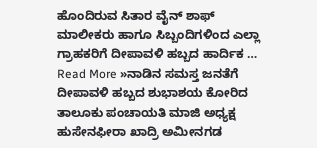ಹೊಂದಿರುವ ಸಿತಾರ ವೈನ್ ಶಾಫ್ ಮಾಲೀಕರು ಹಾಗೂ ಸಿಬ್ಬಂದಿಗಳಿಂದ ಎಲ್ಲಾ ಗ್ರಾಹಕರಿಗೆ ದೀಪಾವಳಿ ಹಬ್ಬದ ಹಾರ್ದಿಕ …
Read More »ನಾಡಿನ ಸಮಸ್ತ ಜನತೆಗೆ ದೀಪಾವಳಿ ಹಬ್ಬದ ಶುಭಾಶಯ ಕೋರಿದ ತಾಲೂಕು ಪಂಚಾಯತಿ ಮಾಜಿ ಅಧ್ಯಕ್ಷ ಹುಸೇನಫೀರಾ ಖಾದ್ರಿ ಅಮೀನಗಡ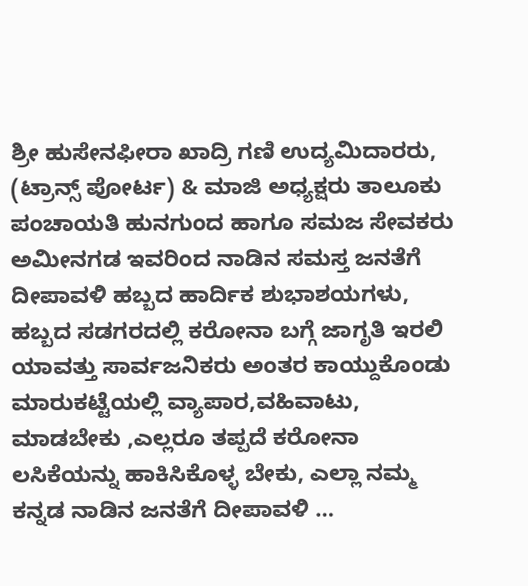ಶ್ರೀ ಹುಸೇನಫೀರಾ ಖಾದ್ರಿ ಗಣಿ ಉದ್ಯಮಿದಾರರು, (ಟ್ರಾನ್ಸ್ ಪೋರ್ಟ) & ಮಾಜಿ ಅಧ್ಯಕ್ಷರು ತಾಲೂಕು ಪಂಚಾಯತಿ ಹುನಗುಂದ ಹಾಗೂ ಸಮಜ ಸೇವಕರು ಅಮೀನಗಡ ಇವರಿಂದ ನಾಡಿನ ಸಮಸ್ತ ಜನತೆಗೆ ದೀಪಾವಳಿ ಹಬ್ಬದ ಹಾರ್ದಿಕ ಶುಭಾಶಯಗಳು, ಹಬ್ಬದ ಸಡಗರದಲ್ಲಿ ಕರೋನಾ ಬಗ್ಗೆ ಜಾಗೃತಿ ಇರಲಿ ಯಾವತ್ತು ಸಾರ್ವಜನಿಕರು ಅಂತರ ಕಾಯ್ದುಕೊಂಡು ಮಾರುಕಟ್ಟೆಯಲ್ಲಿ ವ್ಯಾಪಾರ,ವಹಿವಾಟು, ಮಾಡಬೇಕು ,ಎಲ್ಲರೂ ತಪ್ಪದೆ ಕರೋನಾ ಲಸಿಕೆಯನ್ನು ಹಾಕಿಸಿಕೊಳ್ಳ ಬೇಕು, ಎಲ್ಲಾ ನಮ್ಮ ಕನ್ನಡ ನಾಡಿನ ಜನತೆಗೆ ದೀಪಾವಳಿ …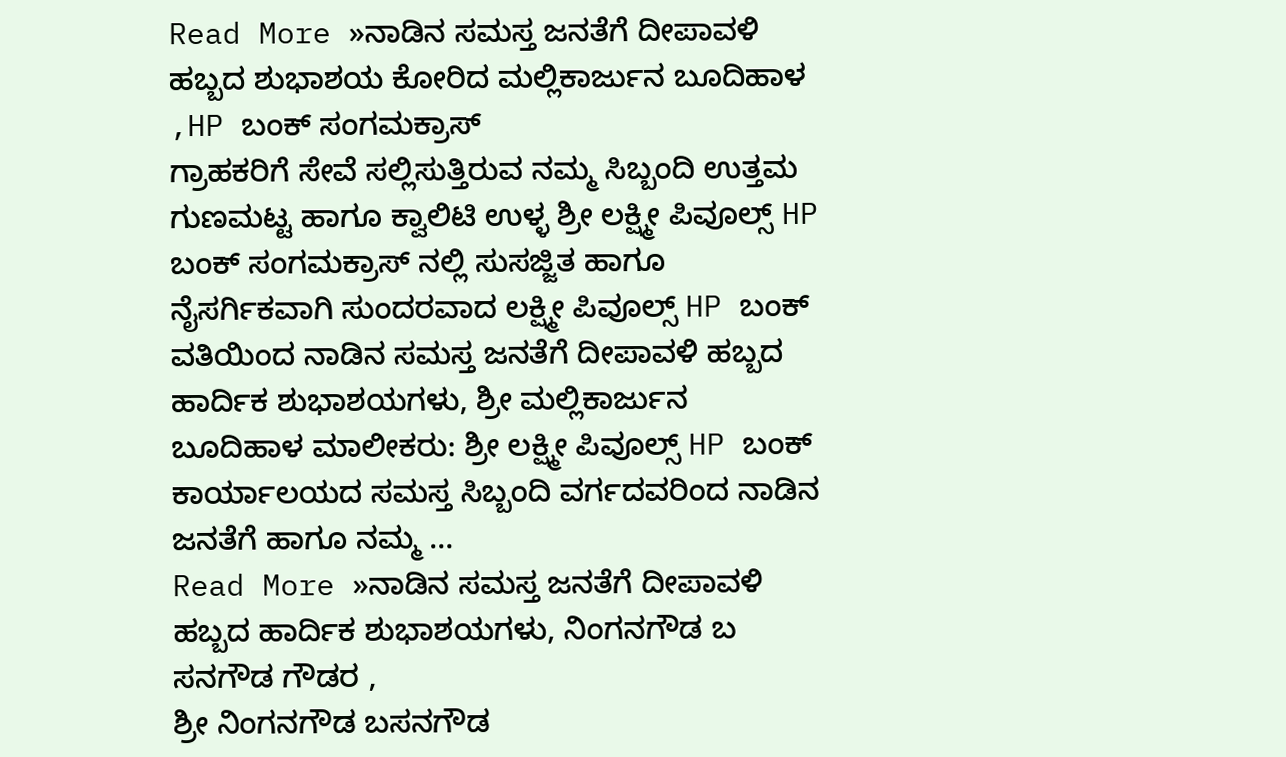Read More »ನಾಡಿನ ಸಮಸ್ತ ಜನತೆಗೆ ದೀಪಾವಳಿ ಹಬ್ಬದ ಶುಭಾಶಯ ಕೋರಿದ ಮಲ್ಲಿಕಾರ್ಜುನ ಬೂದಿಹಾಳ ,HP ಬಂಕ್ ಸಂಗಮಕ್ರಾಸ್
ಗ್ರಾಹಕರಿಗೆ ಸೇವೆ ಸಲ್ಲಿಸುತ್ತಿರುವ ನಮ್ಮ ಸಿಬ್ಬಂದಿ ಉತ್ತಮ ಗುಣಮಟ್ಟ ಹಾಗೂ ಕ್ವಾಲಿಟಿ ಉಳ್ಳ ಶ್ರೀ ಲಕ್ಷ್ಮೀ ಪಿವೂಲ್ಸ್ HP ಬಂಕ್ ಸಂಗಮಕ್ರಾಸ್ ನಲ್ಲಿ ಸುಸಜ್ಜಿತ ಹಾಗೂ ನೈಸರ್ಗಿಕವಾಗಿ ಸುಂದರವಾದ ಲಕ್ಷ್ಮೀ ಪಿವೂಲ್ಸ್ HP ಬಂಕ್ ವತಿಯಿಂದ ನಾಡಿನ ಸಮಸ್ತ ಜನತೆಗೆ ದೀಪಾವಳಿ ಹಬ್ಬದ ಹಾರ್ದಿಕ ಶುಭಾಶಯಗಳು, ಶ್ರೀ ಮಲ್ಲಿಕಾರ್ಜುನ ಬೂದಿಹಾಳ ಮಾಲೀಕರು: ಶ್ರೀ ಲಕ್ಷ್ಮೀ ಪಿವೂಲ್ಸ್ HP ಬಂಕ್ ಕಾರ್ಯಾಲಯದ ಸಮಸ್ತ ಸಿಬ್ಬಂದಿ ವರ್ಗದವರಿಂದ ನಾಡಿನ ಜನತೆಗೆ ಹಾಗೂ ನಮ್ಮ …
Read More »ನಾಡಿನ ಸಮಸ್ತ ಜನತೆಗೆ ದೀಪಾವಳಿ ಹಬ್ಬದ ಹಾರ್ದಿಕ ಶುಭಾಶಯಗಳು, ನಿಂಗನಗೌಡ ಬ ಸನಗೌಡ ಗೌಡರ ,
ಶ್ರೀ ನಿಂಗನಗೌಡ ಬಸನಗೌಡ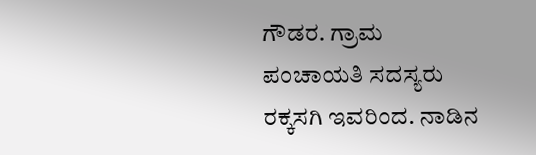ಗೌಡರ. ಗ್ರಾಮ ಪಂಚಾಯತಿ ಸದಸ್ಯರು ರಕ್ಕಸಗಿ ಇವರಿಂದ. ನಾಡಿನ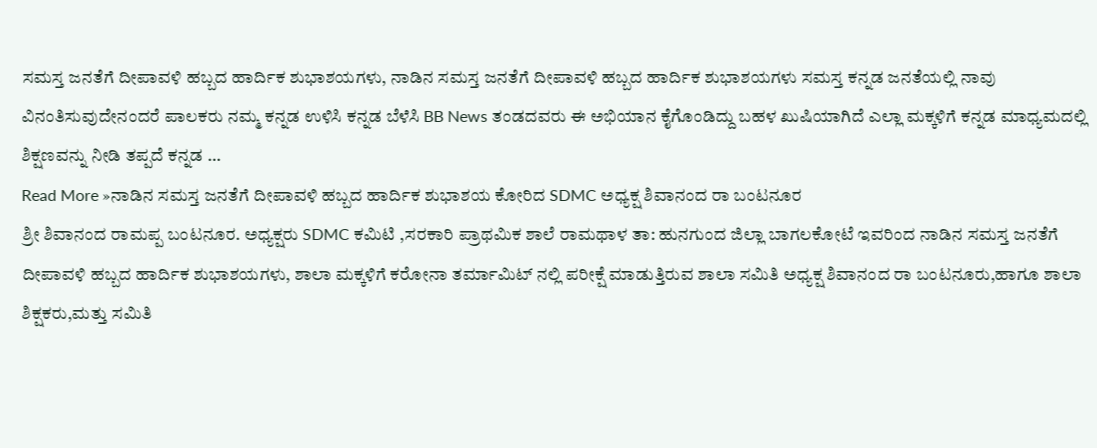ಸಮಸ್ತ ಜನತೆಗೆ ದೀಪಾವಳಿ ಹಬ್ಬದ ಹಾರ್ದಿಕ ಶುಭಾಶಯಗಳು, ನಾಡಿನ ಸಮಸ್ತ ಜನತೆಗೆ ದೀಪಾವಳಿ ಹಬ್ಬದ ಹಾರ್ದಿಕ ಶುಭಾಶಯಗಳು ಸಮಸ್ತ ಕನ್ನಡ ಜನತೆಯಲ್ಲಿ ನಾವು ವಿನಂತಿಸುವುದೇನಂದರೆ ಪಾಲಕರು ನಮ್ಮ ಕನ್ನಡ ಉಳಿಸಿ ಕನ್ನಡ ಬೆಳೆಸಿ BB News ತಂಡದವರು ಈ ಅಭಿಯಾನ ಕೈಗೊಂಡಿದ್ದು ಬಹಳ ಖುಷಿಯಾಗಿದೆ ಎಲ್ಲಾ ಮಕ್ಕಳಿಗೆ ಕನ್ನಡ ಮಾಧ್ಯಮದಲ್ಲಿ ಶಿಕ್ಷಣವನ್ನು ನೀಡಿ ತಪ್ಪದೆ ಕನ್ನಡ …
Read More »ನಾಡಿನ ಸಮಸ್ತ ಜನತೆಗೆ ದೀಪಾವಳಿ ಹಬ್ಬದ ಹಾರ್ದಿಕ ಶುಭಾಶಯ ಕೋರಿದ SDMC ಅಧ್ಯಕ್ಷ ಶಿವಾನಂದ ರಾ ಬಂಟನೂರ
ಶ್ರೀ ಶಿವಾನಂದ ರಾಮಪ್ಪ ಬಂಟನೂರ. ಅಧ್ಯಕ್ಷರು SDMC ಕಮಿಟಿ ,ಸರಕಾರಿ ಪ್ರಾಥಮಿಕ ಶಾಲೆ ರಾಮಥಾಳ ತಾ: ಹುನಗುಂದ ಜಿಲ್ಲಾ ಬಾಗಲಕೋಟೆ ಇವರಿಂದ ನಾಡಿನ ಸಮಸ್ತ ಜನತೆಗೆ ದೀಪಾವಳಿ ಹಬ್ಬದ ಹಾರ್ದಿಕ ಶುಭಾಶಯಗಳು, ಶಾಲಾ ಮಕ್ಕಳಿಗೆ ಕರೋನಾ ತರ್ಮಾಮಿಟ್ ನಲ್ಲಿ ಪರೀಕ್ಷೆ ಮಾಡುತ್ತಿರುವ ಶಾಲಾ ಸಮಿತಿ ಅಧ್ಯಕ್ಷ ಶಿವಾನಂದ ರಾ ಬಂಟನೂರು,ಹಾಗೂ ಶಾಲಾ ಶಿಕ್ಷಕರು,ಮತ್ತು ಸಮಿತಿ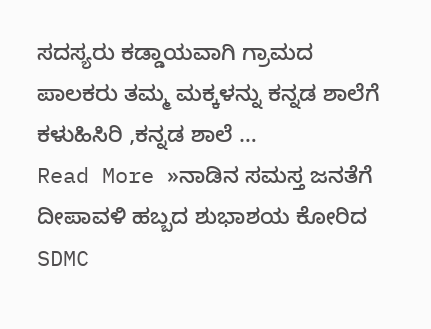ಸದಸ್ಯರು ಕಡ್ಡಾಯವಾಗಿ ಗ್ರಾಮದ ಪಾಲಕರು ತಮ್ಮ ಮಕ್ಕಳನ್ನು ಕನ್ನಡ ಶಾಲೆಗೆ ಕಳುಹಿಸಿರಿ ,ಕನ್ನಡ ಶಾಲೆ …
Read More »ನಾಡಿನ ಸಮಸ್ತ ಜನತೆಗೆ ದೀಪಾವಳಿ ಹಬ್ಬದ ಶುಭಾಶಯ ಕೋರಿದ SDMC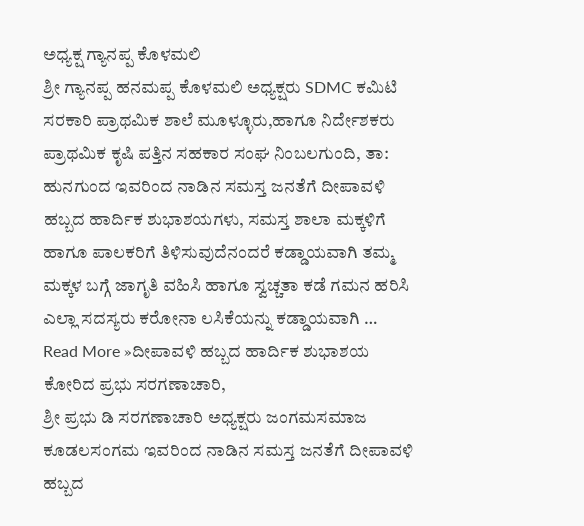ಅಧ್ಯಕ್ಷ ಗ್ಯಾನಪ್ಪ ಕೊಳಮಲಿ
ಶ್ರೀ ಗ್ಯಾನಪ್ಪ ಹನಮಪ್ಪ ಕೊಳಮಲಿ ಅಧ್ಯಕ್ಷರು SDMC ಕಮಿಟಿ ಸರಕಾರಿ ಪ್ರಾಥಮಿಕ ಶಾಲೆ ಮೂಳ್ಳೂರು,ಹಾಗೂ ನಿರ್ದೇಶಕರು ಪ್ರಾಥಮಿಕ ಕೃಷಿ ಪತ್ತಿನ ಸಹಕಾರ ಸಂಘ ನಿಂಬಲಗುಂದಿ, ತಾ: ಹುನಗುಂದ ಇವರಿಂದ ನಾಡಿನ ಸಮಸ್ತ ಜನತೆಗೆ ದೀಪಾವಳಿ ಹಬ್ಬದ ಹಾರ್ದಿಕ ಶುಭಾಶಯಗಳು, ಸಮಸ್ತ ಶಾಲಾ ಮಕ್ಕಳಿಗೆ ಹಾಗೂ ಪಾಲಕರಿಗೆ ತಿಳಿಸುವುದೆನಂದರೆ ಕಡ್ಡಾಯವಾಗಿ ತಮ್ಮ ಮಕ್ಕಳ ಬಗ್ಗೆ ಜಾಗೃತಿ ವಹಿಸಿ ಹಾಗೂ ಸ್ವಚ್ಚತಾ ಕಡೆ ಗಮನ ಹರಿಸಿ ಎಲ್ಲಾ ಸದಸ್ಯರು ಕರೋನಾ ಲಸಿಕೆಯನ್ನು ಕಡ್ಡಾಯವಾಗಿ …
Read More »ದೀಪಾವಳಿ ಹಬ್ಬದ ಹಾರ್ದಿಕ ಶುಭಾಶಯ ಕೋರಿದ ಪ್ರಭು ಸರಗಣಾಚಾರಿ,
ಶ್ರೀ ಪ್ರಭು ಡಿ ಸರಗಣಾಚಾರಿ ಅಧ್ಯಕ್ಷರು ಜಂಗಮಸಮಾಜ ಕೂಡಲಸಂಗಮ ಇವರಿಂದ ನಾಡಿನ ಸಮಸ್ತ ಜನತೆಗೆ ದೀಪಾವಳಿ ಹಬ್ಬದ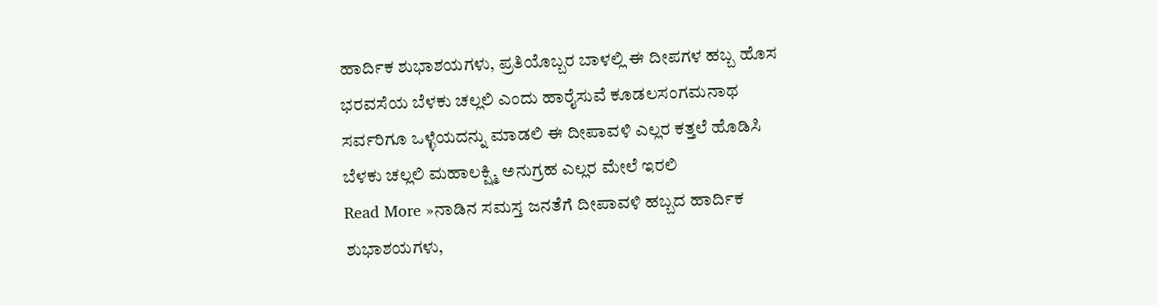ಹಾರ್ದಿಕ ಶುಭಾಶಯಗಳು, ಪ್ರತಿಯೊಬ್ಬರ ಬಾಳಲ್ಲಿ ಈ ದೀಪಗಳ ಹಬ್ಬ ಹೊಸ ಭರವಸೆಯ ಬೆಳಕು ಚಲ್ಲಲಿ ಎಂದು ಹಾರೈಸುವೆ ಕೂಡಲಸಂಗಮನಾಥ ಸರ್ವರಿಗೂ ಒಳ್ಳೆಯದನ್ನು ಮಾಡಲಿ ಈ ದೀಪಾವಳಿ ಎಲ್ಲರ ಕತ್ತಲೆ ಹೊಡಿಸಿ ಬೆಳಕು ಚಲ್ಲಲಿ ಮಹಾಲಕ್ಷ್ಮಿ ಅನುಗ್ರಹ ಎಲ್ಲರ ಮೇಲೆ ಇರಲಿ
Read More »ನಾಡಿನ ಸಮಸ್ತ ಜನತೆಗೆ ದೀಪಾವಳಿ ಹಬ್ಬದ ಹಾರ್ದಿಕ ಶುಭಾಶಯಗಳು,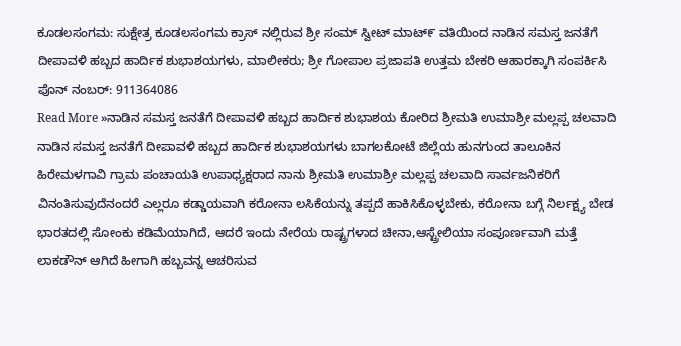ಕೂಡಲಸಂಗಮ: ಸುಕ್ಷೇತ್ರ ಕೂಡಲಸಂಗಮ ಕ್ರಾಸ್ ನಲ್ಲಿರುವ ಶ್ರೀ ಸಂಮ್ ಸ್ವೀಟ್ ಮಾಟ್೯ ವತಿಯಿಂದ ನಾಡಿನ ಸಮಸ್ತ ಜನತೆಗೆ ದೀಪಾವಳಿ ಹಬ್ಬದ ಹಾರ್ದಿಕ ಶುಭಾಶಯಗಳು, ಮಾಲೀಕರು; ಶ್ರೀ ಗೋಪಾಲ ಪ್ರಜಾಪತಿ ಉತ್ತಮ ಬೇಕರಿ ಆಹಾರಕ್ಕಾಗಿ ಸಂಪರ್ಕಿಸಿ ಪೊನ್ ನಂಬರ್: 911364086
Read More »ನಾಡಿನ ಸಮಸ್ತ ಜನತೆಗೆ ದೀಪಾವಳಿ ಹಬ್ಬದ ಹಾರ್ದಿಕ ಶುಭಾಶಯ ಕೋರಿದ ಶ್ರೀಮತಿ ಉಮಾಶ್ರೀ ಮಲ್ಲಪ್ಪ ಚಲವಾದಿ
ನಾಡಿನ ಸಮಸ್ತ ಜನತೆಗೆ ದೀಪಾವಳಿ ಹಬ್ಬದ ಹಾರ್ದಿಕ ಶುಭಾಶಯಗಳು ಬಾಗಲಕೋಟೆ ಜಿಲ್ಲೆಯ ಹುನಗುಂದ ತಾಲೂಕಿನ ಹಿರೇಮಳಗಾವಿ ಗ್ರಾಮ ಪಂಚಾಯತಿ ಉಪಾಧ್ಯಕ್ಷರಾದ ನಾನು ಶ್ರೀಮತಿ ಉಮಾಶ್ರೀ ಮಲ್ಲಪ್ಪ ಚಲವಾದಿ ಸಾರ್ವಜನಿಕರಿಗೆ ವಿನಂತಿಸುವುದೆನಂದರೆ ಎಲ್ಲರೂ ಕಡ್ಡಾಯವಾಗಿ ಕರೋನಾ ಲಸಿಕೆಯನ್ನು ತಪ್ಪದೆ ಹಾಕಿಸಿಕೊಳ್ಳಬೇಕು, ಕರೋನಾ ಬಗ್ಗೆ ನಿರ್ಲಕ್ಷ್ಯ ಬೇಡ ಭಾರತದಲ್ಲಿ ಸೋಂಕು ಕಡಿಮೆಯಾಗಿದೆ, ಆದರೆ ಇಂದು ನೇರೆಯ ರಾಷ್ಟ್ರಗಳಾದ ಚೀನಾ,ಆಸ್ಟ್ರೇಲಿಯಾ ಸಂಪೂರ್ಣವಾಗಿ ಮತ್ತೆ ಲಾಕಡೌನ್ ಆಗಿದೆ ಹೀಗಾಗಿ ಹಬ್ಬವನ್ನ ಆಚರಿಸುವ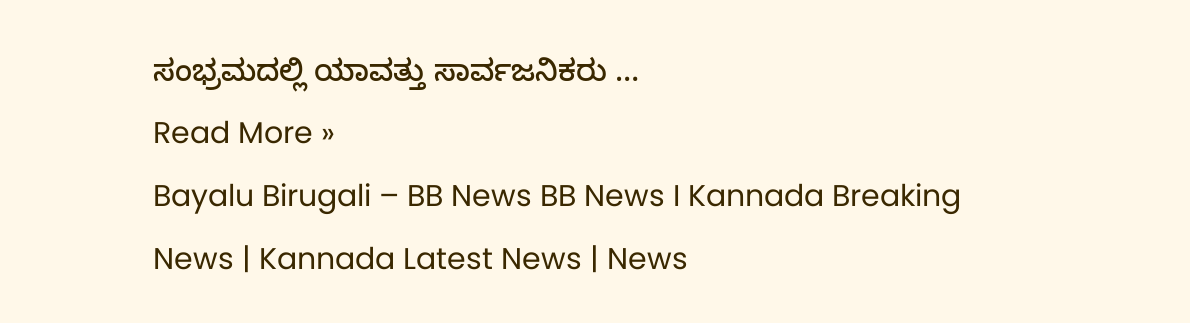ಸಂಭ್ರಮದಲ್ಲಿ ಯಾವತ್ತು ಸಾರ್ವಜನಿಕರು …
Read More »
Bayalu Birugali – BB News BB News I Kannada Breaking News | Kannada Latest News | News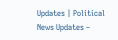Updates | Political News Updates –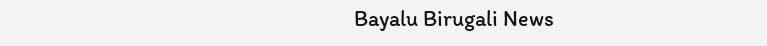Bayalu Birugali News